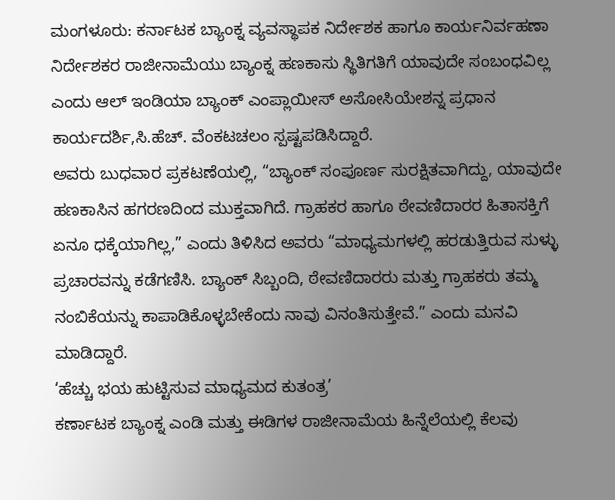ಮಂಗಳೂರು: ಕರ್ನಾಟಕ ಬ್ಯಾಂಕ್ನ ವ್ಯವಸ್ಥಾಪಕ ನಿರ್ದೇಶಕ ಹಾಗೂ ಕಾರ್ಯನಿರ್ವಹಣಾ ನಿರ್ದೇಶಕರ ರಾಜೀನಾಮೆಯು ಬ್ಯಾಂಕ್ನ ಹಣಕಾಸು ಸ್ಥಿತಿಗತಿಗೆ ಯಾವುದೇ ಸಂಬಂಧವಿಲ್ಲ ಎಂದು ಆಲ್ ಇಂಡಿಯಾ ಬ್ಯಾಂಕ್ ಎಂಪ್ಲಾಯೀಸ್ ಅಸೋಸಿಯೇಶನ್ನ ಪ್ರಧಾನ ಕಾರ್ಯದರ್ಶಿ,ಸಿ.ಹೆಚ್. ವೆಂಕಟಚಲಂ ಸ್ಪಷ್ಟಪಡಿಸಿದ್ದಾರೆ.
ಅವರು ಬುಧವಾರ ಪ್ರಕಟಣೆಯಲ್ಲಿ, “ಬ್ಯಾಂಕ್ ಸಂಪೂರ್ಣ ಸುರಕ್ಷಿತವಾಗಿದ್ದು, ಯಾವುದೇ ಹಣಕಾಸಿನ ಹಗರಣದಿಂದ ಮುಕ್ತವಾಗಿದೆ. ಗ್ರಾಹಕರ ಹಾಗೂ ಠೇವಣಿದಾರರ ಹಿತಾಸಕ್ತಿಗೆ ಏನೂ ಧಕ್ಕೆಯಾಗಿಲ್ಲ,” ಎಂದು ತಿಳಿಸಿದ ಅವರು “ಮಾಧ್ಯಮಗಳಲ್ಲಿ ಹರಡುತ್ತಿರುವ ಸುಳ್ಳು ಪ್ರಚಾರವನ್ನು ಕಡೆಗಣಿಸಿ. ಬ್ಯಾಂಕ್ ಸಿಬ್ಬಂದಿ, ಠೇವಣಿದಾರರು ಮತ್ತು ಗ್ರಾಹಕರು ತಮ್ಮ ನಂಬಿಕೆಯನ್ನು ಕಾಪಾಡಿಕೊಳ್ಳಬೇಕೆಂದು ನಾವು ವಿನಂತಿಸುತ್ತೇವೆ.” ಎಂದು ಮನವಿ ಮಾಡಿದ್ದಾರೆ.
‘ಹೆಚ್ಚು ಭಯ ಹುಟ್ಟಿಸುವ ಮಾಧ್ಯಮದ ಕುತಂತ್ರ’
ಕರ್ಣಾಟಕ ಬ್ಯಾಂಕ್ನ ಎಂಡಿ ಮತ್ತು ಈಡಿಗಳ ರಾಜೀನಾಮೆಯ ಹಿನ್ನೆಲೆಯಲ್ಲಿ ಕೆಲವು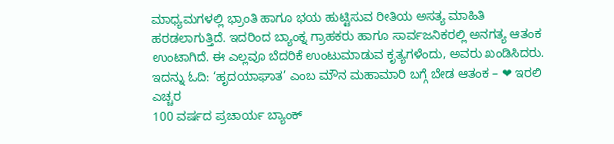ಮಾಧ್ಯಮಗಳಲ್ಲಿ ಭ್ರಾಂತಿ ಹಾಗೂ ಭಯ ಹುಟ್ಟಿಸುವ ರೀತಿಯ ಅಸತ್ಯ ಮಾಹಿತಿ ಹರಡಲಾಗುತ್ತಿದೆ. ಇದರಿಂದ ಬ್ಯಾಂಕ್ನ ಗ್ರಾಹಕರು ಹಾಗೂ ಸಾರ್ವಜನಿಕರಲ್ಲಿ ಅನಗತ್ಯ ಆತಂಕ ಉಂಟಾಗಿದೆ. ಈ ಎಲ್ಲವೂ ಬೆದರಿಕೆ ಉಂಟುಮಾಡುವ ಕೃತ್ಯಗಳೆಂದು, ಅವರು ಖಂಡಿಸಿದರು.
ಇದನ್ನು ಓದಿ: ‘ಹೃದಯಾಘಾತ’ ಎಂಬ ಮೌನ ಮಹಾಮಾರಿ ಬಗ್ಗೆ ಬೇಡ ಆತಂಕ – ❤ ಇರಲಿ ಎಚ್ಚರ
100 ವರ್ಷದ ಪ್ರಚಾರ್ಯ ಬ್ಯಾಂಕ್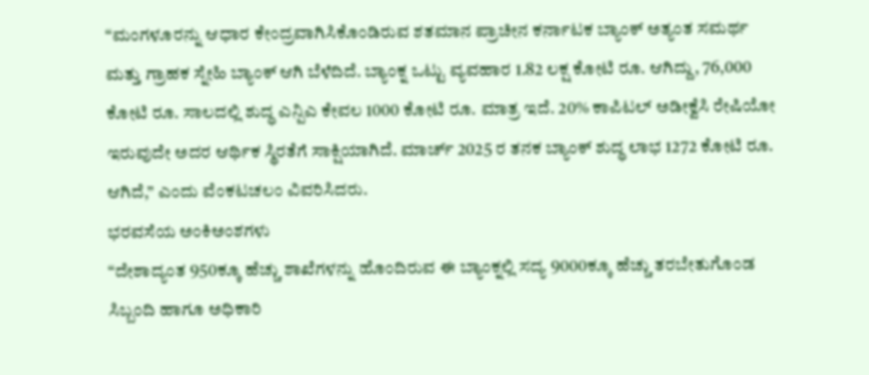“ಮಂಗಳೂರನ್ನು ಆಧಾರ ಕೇಂದ್ರವಾಗಿಸಿಕೊಂಡಿರುವ ಶತಮಾನ ಪ್ರಾಚೀನ ಕರ್ನಾಟಕ ಬ್ಯಾಂಕ್ ಅತ್ಯಂತ ಸಮರ್ಥ ಮತ್ತು ಗ್ರಾಹಕ ಸ್ನೇಹಿ ಬ್ಯಾಂಕ್ ಆಗಿ ಬೆಳೆದಿದೆ. ಬ್ಯಾಂಕ್ನ ಒಟ್ಟು ವ್ಯವಹಾರ 1.82 ಲಕ್ಷ ಕೋಟಿ ರೂ. ಆಗಿದ್ದು, 76,000 ಕೋಟಿ ರೂ. ಸಾಲದಲ್ಲಿ ಶುದ್ಧ ಎನ್ಪಿಎ ಕೇವಲ 1000 ಕೋಟಿ ರೂ. ಮಾತ್ರ ಇದೆ. 20% ಕಾಪಿಟಲ್ ಅಡೀಕ್ವೆಸಿ ರೇಷಿಯೋ ಇರುವುದೇ ಅದರ ಆರ್ಥಿಕ ಸ್ಥಿರತೆಗೆ ಸಾಕ್ಷಿಯಾಗಿದೆ. ಮಾರ್ಚ್ 2025 ರ ತನಕ ಬ್ಯಾಂಕ್ ಶುದ್ಧ ಲಾಭ 1272 ಕೋಟಿ ರೂ. ಆಗಿದೆ,” ಎಂದು ವೆಂಕಟಚಲಂ ವಿವರಿಸಿದರು.
ಭರವಸೆಯ ಅಂಕಿಅಂಶಗಳು
“ದೇಶಾದ್ಯಂತ 950ಕ್ಕೂ ಹೆಚ್ಚು ಶಾಖೆಗಳನ್ನು ಹೊಂದಿರುವ ಈ ಬ್ಯಾಂಕ್ನಲ್ಲಿ ಸದ್ಯ 9000ಕ್ಕೂ ಹೆಚ್ಚು ತರಬೇತುಗೊಂಡ ಸಿಬ್ಬಂದಿ ಹಾಗೂ ಅಧಿಕಾರಿ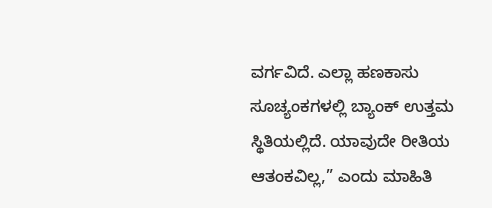ವರ್ಗವಿದೆ. ಎಲ್ಲಾ ಹಣಕಾಸು ಸೂಚ್ಯಂಕಗಳಲ್ಲಿ ಬ್ಯಾಂಕ್ ಉತ್ತಮ ಸ್ಥಿತಿಯಲ್ಲಿದೆ. ಯಾವುದೇ ರೀತಿಯ ಆತಂಕವಿಲ್ಲ,” ಎಂದು ಮಾಹಿತಿ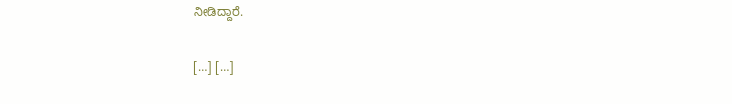ನೀಡಿದ್ದಾರೆ.

[…] […]